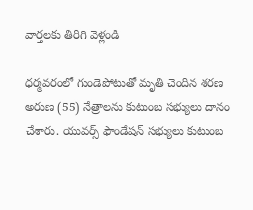వార్తలకు తిరిగి వెళ్లండి

ధర్మవరంలో గుండెపోటుతో మృతి చెందిన శరణ అరుణ (55) నేత్రాలను కుటుంబ సభ్యులు దానం చేశారు. యువర్స్ ఫౌండేషన్ సభ్యులు కుటుంబ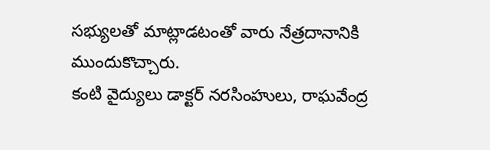సభ్యులతో మాట్లాడటంతో వారు నేత్రదానానికి ముందుకొచ్చారు.
కంటి వైద్యులు డాక్టర్ నరసింహులు, రాఘవేంద్ర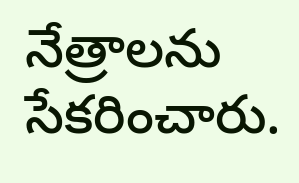నేత్రాలను సేకరించారు.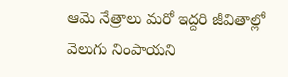ఆమె నేత్రాలు మరో ఇద్దరి జీవితాల్లో వెలుగు నింపాయని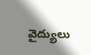వైద్యులు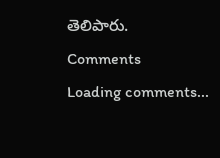తెలిపారు.
Comments
Loading comments...